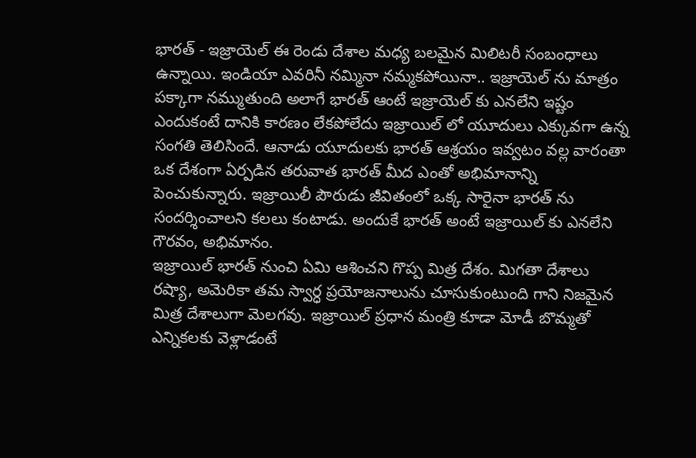భారత్ - ఇజ్రాయెల్ ఈ రెండు దేశాల మధ్య బలమైన మిలిటరీ సంబంధాలు ఉన్నాయి. ఇండియా ఎవరినీ నమ్మినా నమ్మకపోయినా.. ఇజ్రాయెల్ ను మాత్రం పక్కాగా నమ్ముతుంది అలాగే భారత్ ఆంటే ఇజ్రాయెల్ కు ఎనలేని ఇష్టం ఎందుకంటే దానికి కారణం లేకపోలేదు ఇజ్రాయిల్ లో యూదులు ఎక్కువగా ఉన్న సంగతి తెలిసిందే. ఆనాడు యూదులకు భారత్ ఆశ్రయం ఇవ్వటం వల్ల వారంతా ఒక దేశంగా ఏర్పడిన తరువాత భారత్ మీద ఎంతో అభిమానాన్ని పెంచుకున్నారు. ఇజ్రాయిలీ పౌరుడు జీవితంలో ఒక్క సారైనా భారత్ ను సందర్శించాలని కలలు కంటాడు. అందుకే భారత్ అంటే ఇజ్రాయిల్ కు ఎనలేని గౌరవం, అభిమానం.
ఇజ్రాయిల్ భారత్ నుంచి ఏమి ఆశించని గొప్ప మిత్ర దేశం. మిగతా దేశాలు రష్యా, అమెరికా తమ స్వార్ధ ప్రయోజనాలును చూసుకుంటుంది గాని నిజమైన మిత్ర దేశాలుగా మెలగవు. ఇజ్రాయిల్ ప్రధాన మంత్రి కూడా మోడీ బొమ్మతో ఎన్నికలకు వెళ్లాడంటే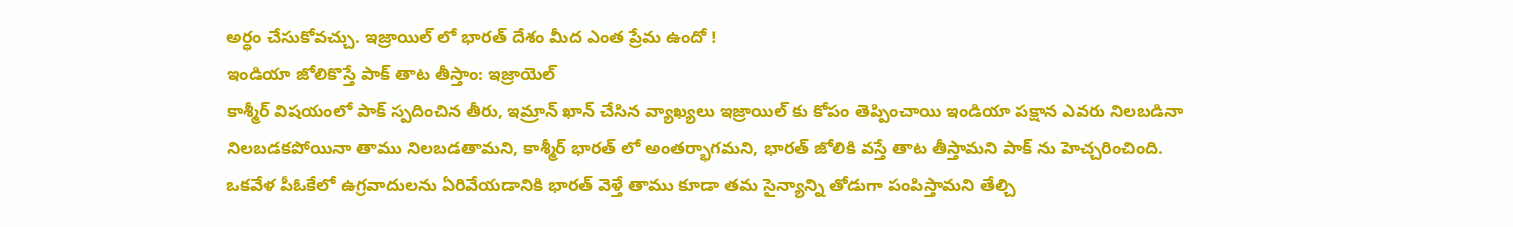అర్ధం చేసుకోవచ్చు. ఇజ్రాయిల్ లో భారత్ దేశం మీద ఎంత ప్రేమ ఉందో !
ఇండియా జోలికొస్తే పాక్ తాట తీస్తాం: ఇజ్రాయెల్
కాశ్మీర్ విషయంలో పాక్ స్పదించిన తీరు, ఇమ్రాన్ ఖాన్ చేసిన వ్యాఖ్యలు ఇజ్రాయిల్ కు కోపం తెప్పించాయి ఇండియా పక్షాన ఎవరు నిలబడినా నిలబడకపోయినా తాము నిలబడతామని, కాశ్మీర్ భారత్ లో అంతర్భాగమని, భారత్ జోలికి వస్తే తాట తీస్తామని పాక్ ను హెచ్చరించింది.
ఒకవేళ పీఓకేలో ఉగ్రవాదులను ఏరివేయడానికి భారత్ వెళ్తే తాము కూడా తమ సైన్యాన్ని తోడుగా పంపిస్తామని తేల్చి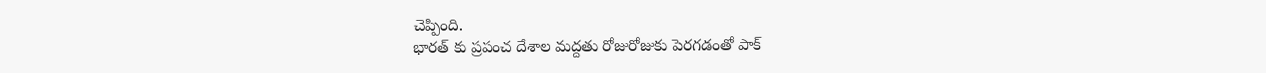చెప్పింది.
భారత్ కు ప్రపంచ దేశాల మద్దతు రోజురోజుకు పెరగడంతో పాక్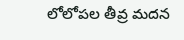లోలోపల తీవ్ర మదన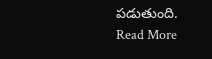పడుతుంది.
Read More